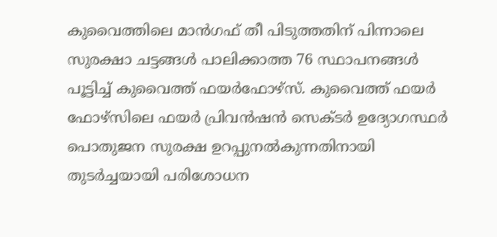കുവൈത്തിലെ മാൻഗഫ് തീ പിടുത്തതിന് പിന്നാലെ സുരക്ഷാ ചട്ടങ്ങൾ പാലിക്കാത്ത 76 സ്ഥാപനങ്ങൾ പൂട്ടിച്ച് കുവൈത്ത് ഫയർഫോഴ്സ്. കുവൈത്ത് ഫയർ ഫോഴ്സിലെ ഫയർ പ്രിവൻഷൻ സെക്ടർ ഉദ്യോഗസ്ഥർ പൊതുജന സുരക്ഷ ഉറപ്പുനൽകുന്നതിനായി തുടർച്ചയായി പരിശോധന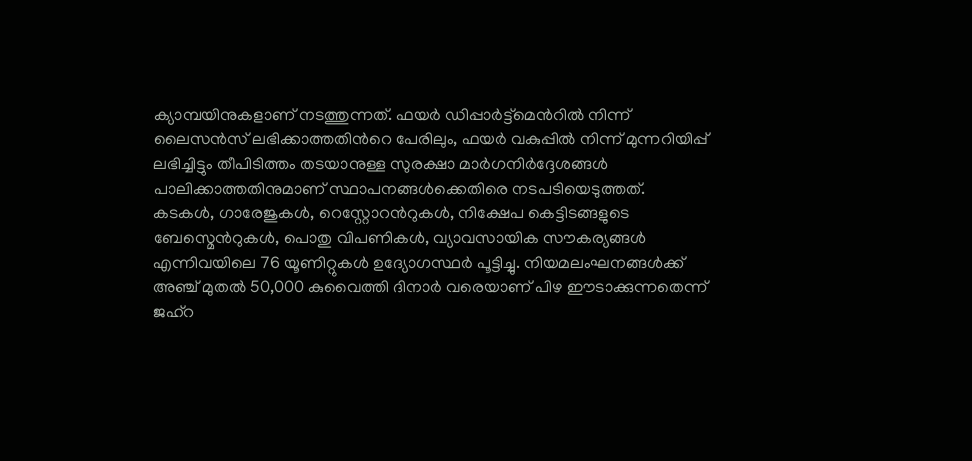ക്യാമ്പയിനുകളാണ് നടത്തുന്നത്. ഫയർ ഡിപ്പാർട്ട്മെൻറിൽ നിന്ന് ലൈസൻസ് ലഭിക്കാത്തതിൻറെ പേരിലും, ഫയർ വകുപ്പിൽ നിന്ന് മുന്നറിയിപ്പ് ലഭിച്ചിട്ടും തീപിടിത്തം തടയാനുള്ള സുരക്ഷാ മാർഗനിർദ്ദേശങ്ങൾ പാലിക്കാത്തതിനുമാണ് സ്ഥാപനങ്ങൾക്കെതിരെ നടപടിയെടുത്തത്. കടകൾ, ഗാരേജുകൾ, റെസ്റ്റോറൻറുകൾ, നിക്ഷേപ കെട്ടിടങ്ങളുടെ ബേസ്മെൻറുകൾ, പൊതു വിപണികൾ, വ്യാവസായിക സൗകര്യങ്ങൾ എന്നിവയിലെ 76 യൂണിറ്റുകൾ ഉദ്യോഗസ്ഥർ പൂട്ടിച്ചു. നിയമലംഘനങ്ങൾക്ക് അഞ്ച് മുതൽ 50,000 കുവൈത്തി ദിനാർ വരെയാണ് പിഴ ഈടാക്കുന്നതെന്ന് ജഹ്റ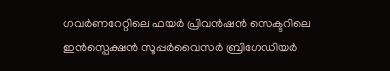ഗവർണറേറ്റിലെ ഫയർ പ്രിവൻഷൻ സെക്ടറിലെ ഇൻസ്പെക്ഷൻ സൂപ്പർവൈസർ ബ്രിഗേഡിയർ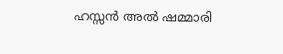ഹസ്സൻ അൽ ഷമ്മാരി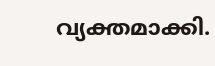വ്യക്തമാക്കി.